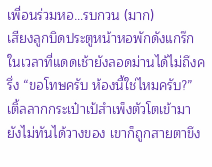เพื่อนร่วมหอ…รบกวน (มาก)
เสียงลูกบิดประตูหน้าหอพักดังแกร๊กในเวลาที่แดดเช้ายังลอดม่านได้ไม่ถึงครึ่ง “ขอโทษครับ ห้องนี้ใช่ไหมครับ?” เติ้ลลากกระเป๋าเป้สำเพ็งตัวโตเข้ามา ยังไม่ทันได้วางของ เขาก็ถูกสายตาขึง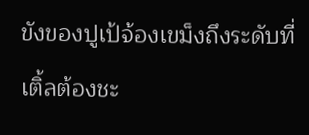ขังของปูเป้จ้องเขม็งถึงระดับที่เติ้ลต้องชะ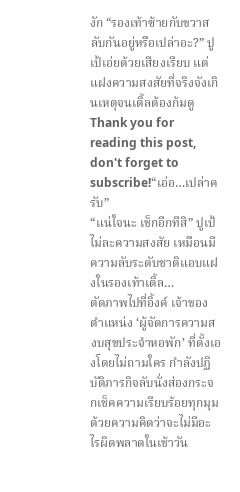งัก “รองเท้าซ้ายกับขวาสลับกันอยู่หรือเปล่าอะ?” ปูเป้เอ่ยด้วยเสียงเรียบ แต่แฝงความสงสัยที่จริงจังเกินเหตุจนเติ้ลต้องก้มดู
Thank you for reading this post, don't forget to subscribe!“เอ่อ…เปล่าครับ”
“แน่ใจนะ เช็กอีกทีสิ” ปูเป้ไม่ละความสงสัย เหมือนมีความลับระดับชาติแอบแฝงในรองเท้าเติ้ล…
ตัดภาพไปที่อิ้งค์ เจ้าของตำแหน่ง ‘ผู้จัดการความสงบสุขประจำหอพัก’ ที่ตั้งเองโดยไม่ถามใคร กำลังปฏิบัติภารกิจลับนั่งส่องกระจกเช็คความเรียบร้อยทุกมุม ด้วยความคิดว่าจะไม่มีอะไรผิดพลาดในเช้าวัน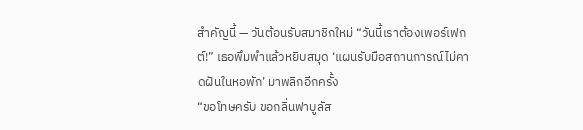สำคัญนี้ — วันต้อนรับสมาชิกใหม่ “วันนี้เราต้องเพอร์เฟกต์!” เธอพึมพำแล้วหยิบสมุด ‘แผนรับมือสถานการณ์ไม่คาดฝันในหอพัก’ มาพลิกอีกครั้ง
“ขอโทษครับ ขอกลิ่นฟาบูลัส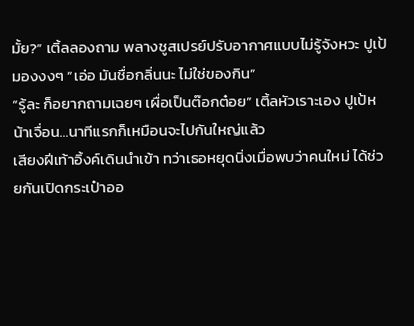มั้ย?” เติ้ลลองถาม พลางชูสเปรย์ปรับอากาศแบบไม่รู้จังหวะ ปูเป้มองงงๆ “เอ่อ มันชื่อกลิ่นนะ ไม่ใช่ของกิน”
“รู้ละ ก็อยากถามเฉยๆ เผื่อเป็นต๊อกต๋อย” เติ้ลหัวเราะเอง ปูเป้หน้าเจื่อน…นาทีแรกก็เหมือนจะไปกันใหญ่แล้ว
เสียงฝีเท้าอิ้งค์เดินนำเข้า ทว่าเธอหยุดนิ่งเมื่อพบว่าคนใหม่ ได้ช่วยกันเปิดกระเป๋าออ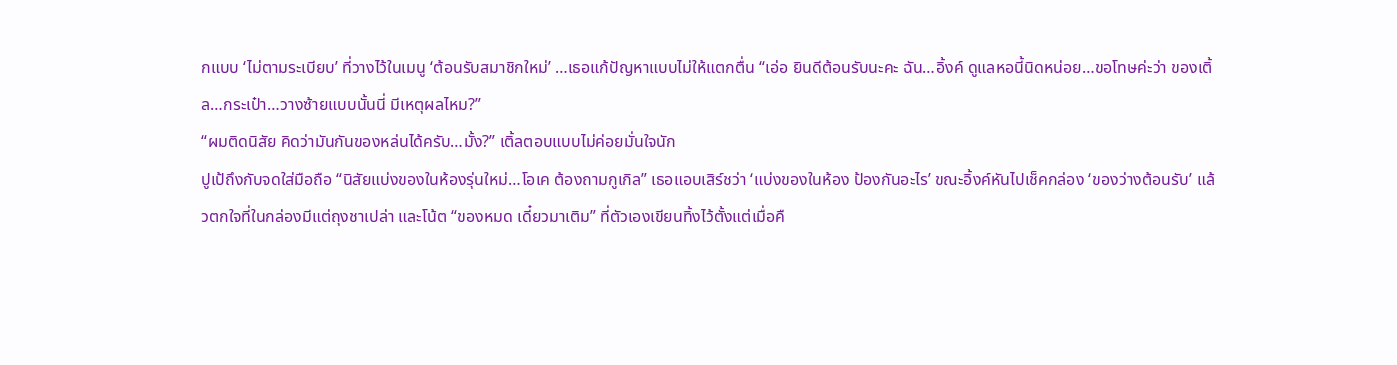กแบบ ‘ไม่ตามระเบียบ’ ที่วางไว้ในเมนู ‘ต้อนรับสมาชิกใหม่’ …เธอแก้ปัญหาแบบไม่ให้แตกตื่น “เอ่อ ยินดีต้อนรับนะคะ ฉัน…อิ้งค์ ดูแลหอนี้นิดหน่อย…ขอโทษค่ะว่า ของเติ้ล…กระเป๋า…วางซ้ายแบบนั้นนี่ มีเหตุผลไหม?”
“ผมติดนิสัย คิดว่ามันกันของหล่นได้ครับ…มั้ง?” เติ้ลตอบแบบไม่ค่อยมั่นใจนัก
ปูเป้ถึงกับจดใส่มือถือ “นิสัยแบ่งของในห้องรุ่นใหม่…โอเค ต้องถามกูเกิล” เธอแอบเสิร์ชว่า ‘แบ่งของในห้อง ป้องกันอะไร’ ขณะอิ้งค์หันไปเช็คกล่อง ‘ของว่างต้อนรับ’ แล้วตกใจที่ในกล่องมีแต่ถุงชาเปล่า และโน้ต “ของหมด เดี๋ยวมาเติม” ที่ตัวเองเขียนทิ้งไว้ตั้งแต่เมื่อคื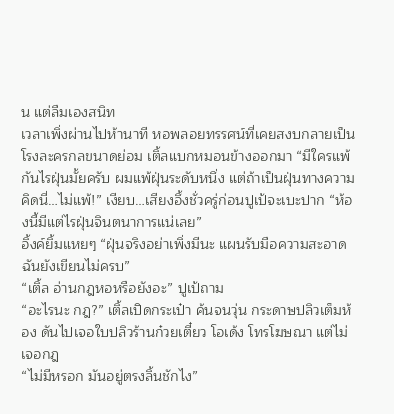น แต่ลืมเองสนิท
เวลาเพิ่งผ่านไปห้านาที หอพลอยทรรศน์ที่เคยสงบกลายเป็นโรงละครกลขนาดย่อม เติ้ลแบกหมอนข้างออกมา “มีใครแพ้กันไรฝุ่นมั้ยครับ ผมแพ้ฝุ่นระดับหนึ่ง แต่ถ้าเป็นฝุ่นทางความคิดนี่…ไม่แพ้!” เงียบ…เสียงอึ้งชั่วครู่ก่อนปูเป้จะเบะปาก “ห้องนี้มีแต่ไรฝุ่นจินตนาการแน่เลย”
อิ้งค์ยิ้มแหยๆ “ฝุ่นจริงอย่าเพิ่งมีนะ แผนรับมือความสะอาดฉันยังเขียนไม่ครบ”
“เติ้ล อ่านกฎหอหรือยังอะ” ปูเป้ถาม
“อะไรนะ กฎ?” เติ้ลเปิดกระเป๋า ค้นจนวุ่น กระดาษปลิวเต็มห้อง ดันไปเจอใบปลิวร้านก๋วยเตี๋ยว โอเด้ง โทรโฆษณา แต่ไม่เจอกฎ
“ไม่มีหรอก มันอยู่ตรงลิ้นชักไง”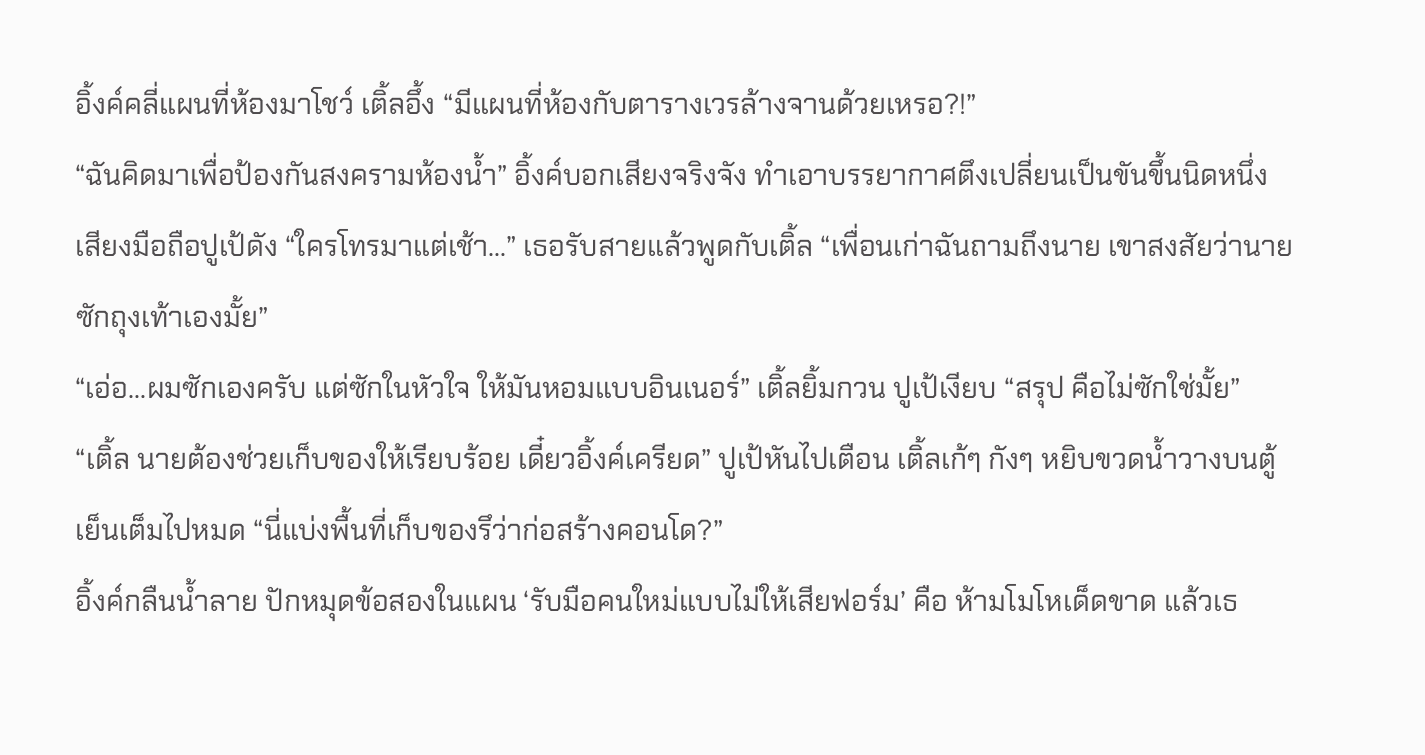อิ้งค์คลี่แผนที่ห้องมาโชว์ เติ้ลอึ้ง “มีแผนที่ห้องกับตารางเวรล้างจานด้วยเหรอ?!”
“ฉันคิดมาเพื่อป้องกันสงครามห้องน้ำ” อิ้งค์บอกเสียงจริงจัง ทำเอาบรรยากาศตึงเปลี่ยนเป็นขันขึ้นนิดหนึ่ง
เสียงมือถือปูเป้ดัง “ใครโทรมาแต่เช้า…” เธอรับสายแล้วพูดกับเติ้ล “เพื่อนเก่าฉันถามถึงนาย เขาสงสัยว่านายซักถุงเท้าเองมั้ย”
“เอ่อ…ผมซักเองครับ แต่ซักในหัวใจ ให้มันหอมแบบอินเนอร์” เติ้ลยิ้มกวน ปูเป้เงียบ “สรุป คือไม่ซักใช่มั้ย”
“เติ้ล นายต้องช่วยเก็บของให้เรียบร้อย เดี๋ยวอิ้งค์เครียด” ปูเป้หันไปเตือน เติ้ลเก้ๆ กังๆ หยิบขวดน้ำวางบนตู้เย็นเต็มไปหมด “นี่แบ่งพื้นที่เก็บของรึว่าก่อสร้างคอนโด?”
อิ้งค์กลืนน้ำลาย ปักหมุดข้อสองในแผน ‘รับมือคนใหม่แบบไม่ให้เสียฟอร์ม’ คือ ห้ามโมโหเด็ดขาด แล้วเธ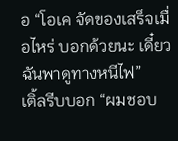อ “โอเค จัดของเสร็จเมื่อไหร่ บอกด้วยนะ เดี๋ยวฉันพาดูทางหนีไฟ”
เติ้ลรีบบอก “ผมชอบ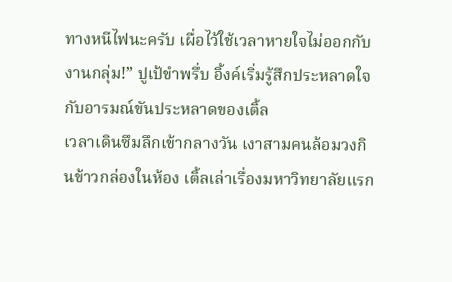ทางหนีไฟนะครับ เผื่อไว้ใช้เวลาหายใจไม่ออกกับงานกลุ่ม!” ปูเป้ขำพรึ่บ อิ้งค์เริ่มรู้สึกประหลาดใจกับอารมณ์ขันประหลาดของเติ้ล
เวลาเดินซึมลึกเข้ากลางวัน เงาสามคนล้อมวงกินข้าวกล่องในห้อง เติ้ลเล่าเรื่องมหาวิทยาลัยแรก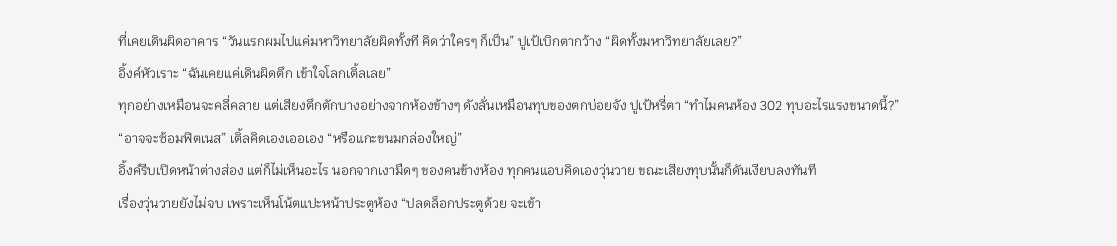ที่เคยเดินผิดอาคาร “วันแรกผมไปแค่มหาวิทยาลัยผิดทั้งที คิดว่าใครๆ ก็เป็น” ปูเป้เบิกตากว้าง “ผิดทั้งมหาวิทยาลัยเลย?”
อิ้งค์หัวเราะ “ฉันเคยแค่เดินผิดตึก เข้าใจโลกเติ้ลเลย”
ทุกอย่างเหมือนจะคลี่คลาย แต่เสียงตึกตักบางอย่างจากห้องข้างๆ ดังลั่นเหมือนทุบของตกบ่อยจัง ปูเป้หรี่ตา “ทำไมคนห้อง 302 ทุบอะไรแรงขนาดนี้?”
“อาจจะซ้อมฟิตเนส” เติ้ลคิดเองเออเอง “หรือแกะขนมกล่องใหญ่”
อิ้งค์รีบเปิดหน้าต่างส่อง แต่ก็ไม่เห็นอะไร นอกจากเงามืดๆ ของคนข้างห้อง ทุกคนแอบคิดเองวุ่นวาย ขณะเสียงทุบนั้นก็ดันเงียบลงทันที
เรื่องวุ่นวายยังไม่จบ เพราะเห็นโน้ตแปะหน้าประตูห้อง “ปลดล็อกประตูด้วย จะเข้า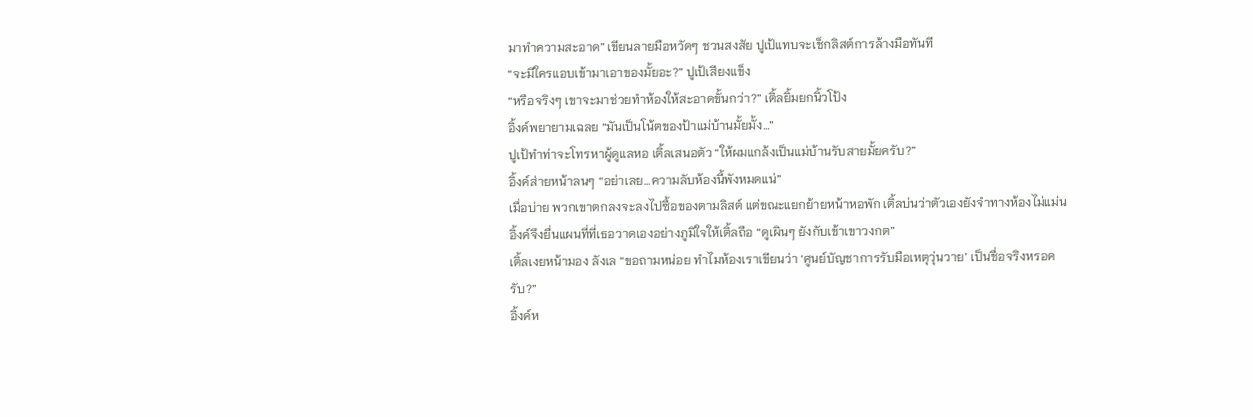มาทำความสะอาด” เขียนลายมือหวัดๆ ชวนสงสัย ปูเป้แทบจะเช็กลิสต์การล้างมือทันที
“จะมีใครแอบเข้ามาเอาของมั้ยอะ?” ปูเป้เสียงแข็ง
“หรือจริงๆ เขาจะมาช่วยทำห้องให้สะอาดขั้นกว่า?” เติ้ลยิ้มยกนิ้วโป้ง
อิ้งค์พยายามเฉลย “มันเป็นโน้ตของป้าแม่บ้านมั้ยมั้ง…”
ปูเป้ทำท่าจะโทรหาผู้ดูแลหอ เติ้ลเสนอตัว “ให้ผมแกล้งเป็นแม่บ้านรับสายมั้ยครับ?”
อิ้งค์ส่ายหน้าลนๆ “อย่าเลย…ความลับห้องนี้พังหมดแน่”
เมื่อบ่าย พวกเขาตกลงจะลงไปซื้อของตามลิสต์ แต่ขณะแยกย้ายหน้าหอพัก เติ้ลบ่นว่าตัวเองยังจำทางห้องไม่แม่น อิ้งค์จึงยื่นแผนที่ที่เธอวาดเองอย่างภูมิใจให้เติ้ลถือ “ดูเผินๆ ยังกับเข้าเขาวงกต”
เติ้ลเงยหน้ามอง ลังเล “ขอถามหน่อย ทำไมห้องเราเขียนว่า ‘ศูนย์บัญชาการรับมือเหตุวุ่นวาย’ เป็นชื่อจริงหรอครับ?”
อิ้งค์ห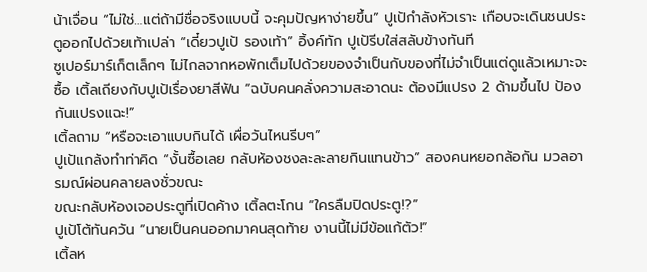น้าเจื่อน “ไม่ใช่…แต่ถ้ามีชื่อจริงแบบนี้ จะคุมปัญหาง่ายขึ้น” ปูเป้กำลังหัวเราะ เกือบจะเดินชนประตูออกไปด้วยเท้าเปล่า “เดี๋ยวปูเป้ รองเท้า” อิ้งค์ทัก ปูเป้รีบใส่สลับข้างทันที
ซูเปอร์มาร์เก็ตเล็กๆ ไม่ไกลจากหอพักเต็มไปด้วยของจำเป็นกับของที่ไม่จำเป็นแต่ดูแล้วเหมาะจะซื้อ เติ้ลเถียงกับปูเป้เรื่องยาสีฟัน “ฉบับคนคลั่งความสะอาดนะ ต้องมีแปรง 2 ด้ามขึ้นไป ป้องกันแปรงแฉะ!”
เติ้ลถาม “หรือจะเอาแบบกินได้ เผื่อวันไหนรีบๆ”
ปูเป้แกล้งทำท่าคิด “งั้นซื้อเลย กลับห้องชงละละลายกินแทนข้าว” สองคนหยอกล้อกัน มวลอารมณ์ผ่อนคลายลงชั่วขณะ
ขณะกลับห้องเจอประตูที่เปิดค้าง เติ้ลตะโกน “ใครลืมปิดประตู!?”
ปูเป้โต้ทันควัน “นายเป็นคนออกมาคนสุดท้าย งานนี้ไม่มีข้อแก้ตัว!”
เติ้ลห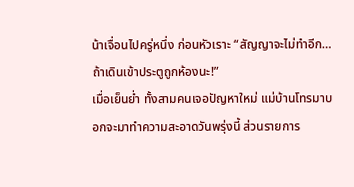น้าเจื่อนไปครู่หนึ่ง ก่อนหัวเราะ “สัญญาจะไม่ทำอีก…ถ้าเดินเข้าประตูถูกห้องนะ!”
เมื่อเย็นย่ำ ทั้งสามคนเจอปัญหาใหม่ แม่บ้านโทรมาบอกจะมาทำความสะอาดวันพรุ่งนี้ ส่วนรายการ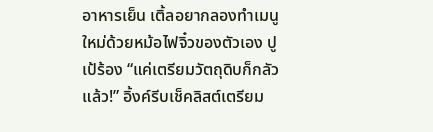อาหารเย็น เติ้ลอยากลองทำเมนูใหม่ด้วยหม้อไฟจิ๋วของตัวเอง ปูเป้ร้อง “แค่เตรียมวัตถุดิบก็กลัวแล้ว!” อิ้งค์รีบเช็คลิสต์เตรียม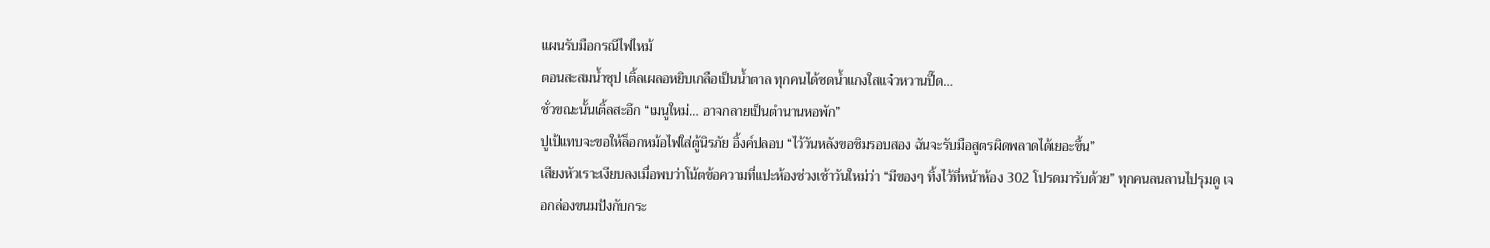แผนรับมือกรณีไฟไหม้
ตอนสะสมน้ำซุป เติ้ลเผลอหยิบเกลือเป็นน้ำตาล ทุกคนได้ซดน้ำแกงใสแจ๋วหวานปี๊ด…
ชั่วขณะนั้นเติ้ลสะอึก “เมนูใหม่… อาจกลายเป็นตำนานหอพัก”
ปูเป้แทบจะขอให้ล็อกหม้อไฟใส่ตู้นิรภัย อิ้งค์ปลอบ “ไว้วันหลังขอชิมรอบสอง ฉันจะรับมือสูตรผิดพลาดได้เยอะขึ้น”
เสียงหัวเราะเงียบลงเมื่อพบว่าโน้ตข้อความที่แปะห้องช่วงเช้าวันใหม่ว่า “มีของๆ ทิ้งไว้ที่หน้าห้อง 302 โปรดมารับด้วย” ทุกคนลนลานไปรุมดู เจอกล่องขนมปังกับกระ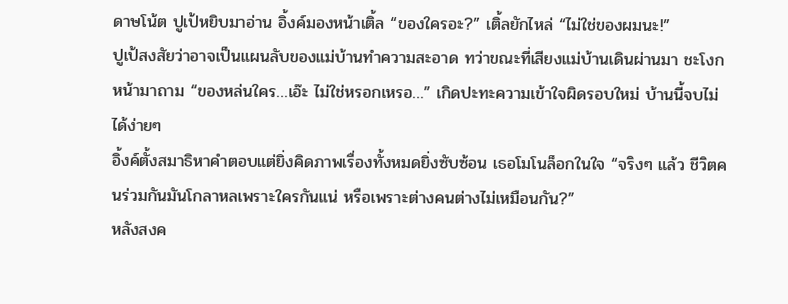ดาษโน้ต ปูเป้หยิบมาอ่าน อิ้งค์มองหน้าเติ้ล “ของใครอะ?” เติ้ลยักไหล่ “ไม่ใช่ของผมนะ!”
ปูเป้สงสัยว่าอาจเป็นแผนลับของแม่บ้านทำความสะอาด ทว่าขณะที่เสียงแม่บ้านเดินผ่านมา ชะโงกหน้ามาถาม “ของหล่นใคร…เอ๊ะ ไม่ใช่หรอกเหรอ…” เกิดปะทะความเข้าใจผิดรอบใหม่ บ้านนี้จบไม่ได้ง่ายๆ
อิ้งค์ตั้งสมาธิหาคำตอบแต่ยิ่งคิดภาพเรื่องทั้งหมดยิ่งซับซ้อน เธอโมโนล็อกในใจ “จริงๆ แล้ว ชีวิตคนร่วมกันมันโกลาหลเพราะใครกันแน่ หรือเพราะต่างคนต่างไม่เหมือนกัน?”
หลังสงค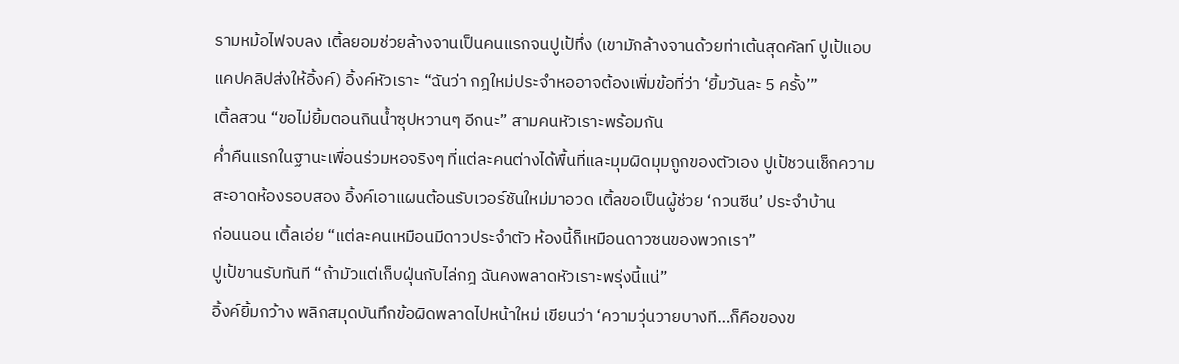รามหม้อไฟจบลง เติ้ลยอมช่วยล้างจานเป็นคนแรกจนปูเป้ทึ่ง (เขามักล้างจานด้วยท่าเต้นสุดคัลท์ ปูเป้แอบแคปคลิปส่งให้อิ้งค์) อิ้งค์หัวเราะ “ฉันว่า กฎใหม่ประจำหออาจต้องเพิ่มข้อที่ว่า ‘ยิ้มวันละ 5 ครั้ง’”
เติ้ลสวน “ขอไม่ยิ้มตอนกินน้ำซุปหวานๆ อีกนะ” สามคนหัวเราะพร้อมกัน
ค่ำคืนแรกในฐานะเพื่อนร่วมหอจริงๆ ที่แต่ละคนต่างได้พื้นที่และมุมผิดมุมถูกของตัวเอง ปูเป้ชวนเช็กความสะอาดห้องรอบสอง อิ้งค์เอาแผนต้อนรับเวอร์ชันใหม่มาอวด เติ้ลขอเป็นผู้ช่วย ‘กวนซีน’ ประจำบ้าน
ก่อนนอน เติ้ลเอ่ย “แต่ละคนเหมือนมีดาวประจำตัว ห้องนี้ก็เหมือนดาวซนของพวกเรา”
ปูเป้ขานรับทันที “ถ้ามัวแต่เก็บฝุ่นกับไล่กฎ ฉันคงพลาดหัวเราะพรุ่งนี้แน่”
อิ้งค์ยิ้มกว้าง พลิกสมุดบันทึกข้อผิดพลาดไปหน้าใหม่ เขียนว่า ‘ความวุ่นวายบางที…ก็คือของข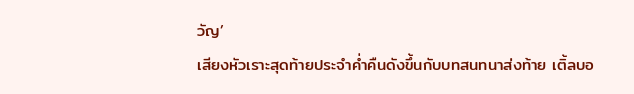วัญ’
เสียงหัวเราะสุดท้ายประจำค่ำคืนดังขึ้นกับบทสนทนาส่งท้าย เติ้ลบอ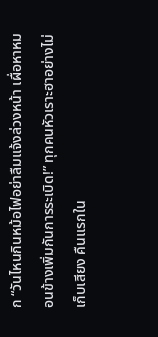ก “วันไหนกินหม้อไฟอย่าลืมแจ้งล่วงหน้า เผื่อหาหมอนข้างเพิ่มกันการระเบิด!” ทุกคนหัวเราะฮาอย่างไม่เก็บเสียง คืนแรกใน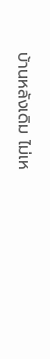บ้านหลังเดิม ไม่เห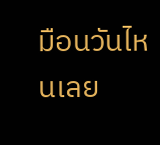มือนวันไหนเลย